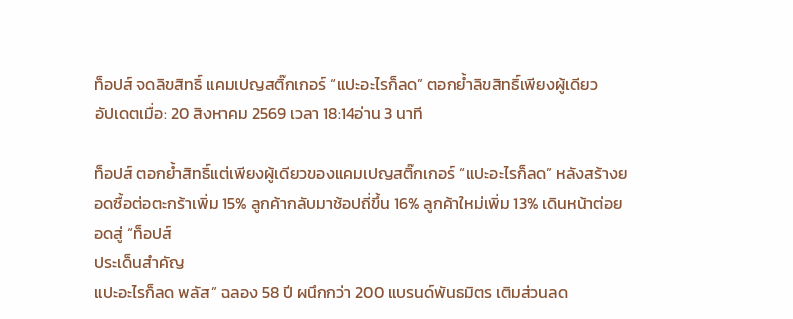ท็อปส์ จดลิขสิทธิ์ แคมเปญสติ๊กเกอร์ “แปะอะไรก็ลด” ตอกย้ำลิขสิทธิ์เพียงผู้เดียว
อัปเดตเมื่อ: 20 สิงหาคม 2569 เวลา 18:14อ่าน 3 นาที

ท็อปส์ ตอกย้ำสิทธิ์แต่เพียงผู้เดียวของแคมเปญสติ๊กเกอร์ “แปะอะไรก็ลด” หลังสร้างยอดซื้อต่อตะกร้าเพิ่ม 15% ลูกค้ากลับมาช้อปถี่ขึ้น 16% ลูกค้าใหม่เพิ่ม 13% เดินหน้าต่อยอดสู่ “ท็อปส์
ประเด็นสำคัญ
แปะอะไรก็ลด พลัส” ฉลอง 58 ปี ผนึกกว่า 200 แบรนด์พันธมิตร เติมส่วนลด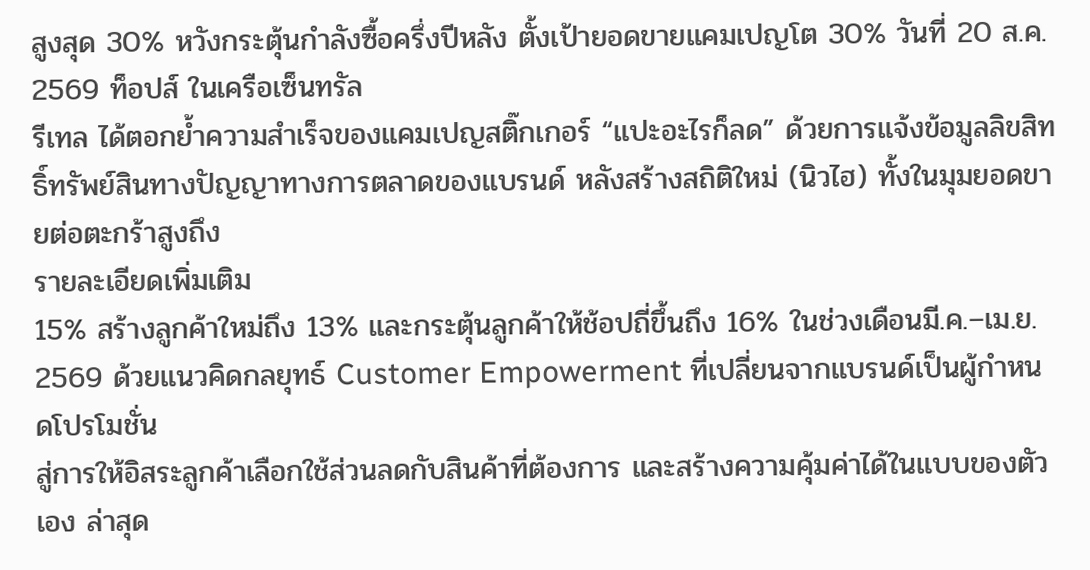สูงสุด 30% หวังกระตุ้นกำลังซื้อครึ่งปีหลัง ตั้งเป้ายอดขายแคมเปญโต 30% วันที่ 20 ส.ค. 2569 ท็อปส์ ในเครือเซ็นทรัล
รีเทล ได้ตอกย้ำความสำเร็จของแคมเปญสติ๊กเกอร์ “แปะอะไรก็ลด” ด้วยการแจ้งข้อมูลลิขสิทธิ์ทรัพย์สินทางปัญญาทางการตลาดของแบรนด์ หลังสร้างสถิติใหม่ (นิวไฮ) ทั้งในมุมยอดขายต่อตะกร้าสูงถึง
รายละเอียดเพิ่มเติม
15% สร้างลูกค้าใหม่ถึง 13% และกระตุ้นลูกค้าให้ช้อปถี่ขึ้นถึง 16% ในช่วงเดือนมี.ค.–เม.ย. 2569 ด้วยแนวคิดกลยุทธ์ Customer Empowerment ที่เปลี่ยนจากแบรนด์เป็นผู้กำหนดโปรโมชั่น
สู่การให้อิสระลูกค้าเลือกใช้ส่วนลดกับสินค้าที่ต้องการ และสร้างความคุ้มค่าได้ในแบบของตัวเอง ล่าสุด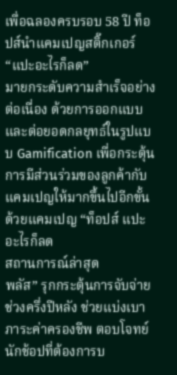เพื่อฉลองครบรอบ 58 ปี ท็อปส์นำแคมเปญสติ๊กเกอร์ “แปะอะไรก็ลด”
มายกระดับความสำเร็จอย่างต่อเนื่อง ด้วยการออกแบบและต่อยอดกลยุทธ์ในรูปแบบ Gamification เพื่อกระตุ้นการมีส่วนร่วมของลูกค้ากับแคมเปญให้มากขึ้นไปอีกขั้น ด้วยแคมเปญ “ท็อปส์ แปะอะไรก็ลด
สถานการณ์ล่าสุด
พลัส” รุกกระตุ้นการจับจ่ายช่วงครึ่งปีหลัง ช่วยแบ่งเบาภาระค่าครองชีพ ตอบโจทย์นักช้อปที่ต้องการบ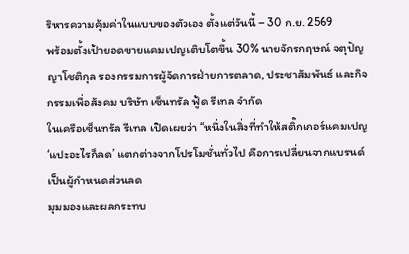ริหารความคุ้มค่าในแบบของตัวเอง ตั้งแต่วันนี้ – 30 ก.ย. 2569
พร้อมตั้งเป้ายอดขายแคมเปญเติบโตขึ้น 30% นายจักรกฤษณ์ จตุปัญญาโชติกุล รองกรรมการผู้จัดการฝ่ายการตลาด, ประชาสัมพันธ์ และกิจกรรมเพื่อสังคม บริษัท เซ็นทรัล ฟู้ด รีเทล จำกัด
ในเครือเซ็นทรัล รีเทล เปิดเผยว่า “หนึ่งในสิ่งที่ทำให้สติ๊กเกอร์แคมเปญ ‘แปะอะไรก็ลด’ แตกต่างจากโปรโมชั่นทั่วไป คือการเปลี่ยนจากแบรนด์เป็นผู้กำหนดส่วนลด
มุมมองและผลกระทบ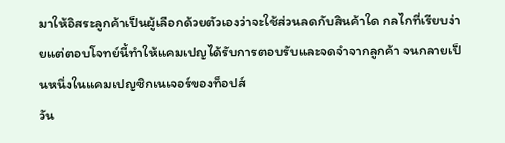มาให้อิสระลูกค้าเป็นผู้เลือกด้วยตัวเองว่าจะใช้ส่วนลดกับสินค้าใด กลไกที่เรียบง่ายแต่ตอบโจทย์นี้ทำให้แคมเปญได้รับการตอบรับและจดจำจากลูกค้า จนกลายเป็นหนึ่งในแคมเปญซิกเนเจอร์ของท็อปส์
วัน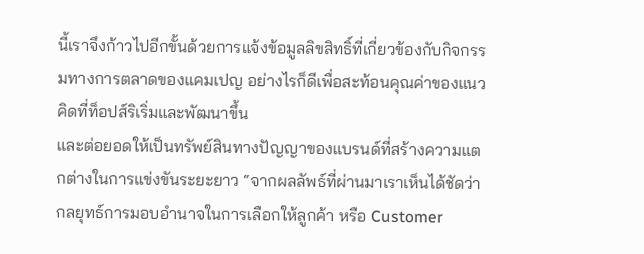นี้เราจึงก้าวไปอีกขั้นด้วยการแจ้งข้อมูลลิขสิทธิ์ที่เกี่ยวข้องกับกิจกรรมทางการตลาดของแคมเปญ อย่างไรก็ดีเพื่อสะท้อนคุณค่าของแนวคิดที่ท็อปส์ริเริ่มและพัฒนาขึ้น
และต่อยอดให้เป็นทรัพย์สินทางปัญญาของแบรนด์ที่สร้างความแตกต่างในการแข่งขันระยะยาว “จากผลลัพธ์ที่ผ่านมาเราเห็นได้ชัดว่ากลยุทธ์การมอบอำนาจในการเลือกให้ลูกค้า หรือ Customer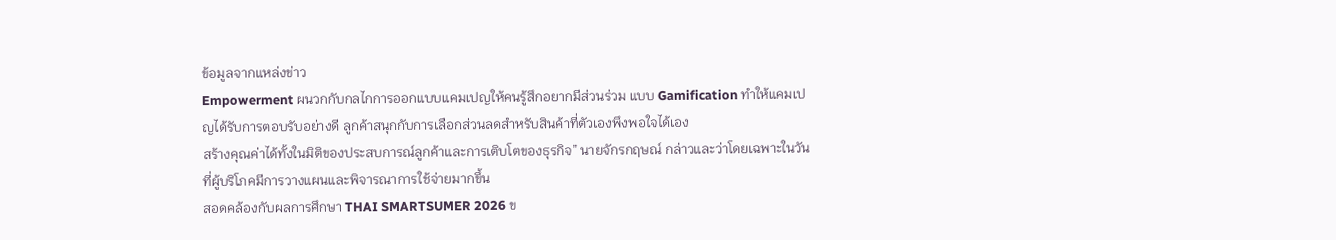ข้อมูลจากแหล่งข่าว
Empowerment ผนวกกับกลไกการออกแบบแคมเปญให้คนรู้สึกอยากมีส่วนร่วม แบบ Gamification ทำให้แคมเปญได้รับการตอบรับอย่างดี ลูกค้าสนุกกับการเลือกส่วนลดสำหรับสินค้าที่ตัวเองพึงพอใจได้เอง
สร้างคุณค่าได้ทั้งในมิติของประสบการณ์ลูกค้าและการเติบโตของธุรกิจ” นายจักรกฤษณ์ กล่าวและว่าโดยเฉพาะในวันที่ผู้บริโภคมีการวางแผนและพิจารณาการใช้จ่ายมากขึ้น
สอดคล้องกับผลการศึกษา THAI SMARTSUMER 2026 ข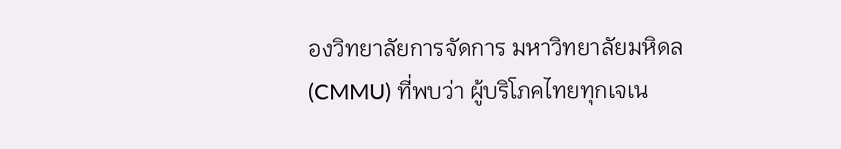องวิทยาลัยการจัดการ มหาวิทยาลัยมหิดล (CMMU) ที่พบว่า ผู้บริโภคไทยทุกเจเน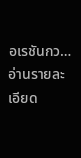อเรชันกว…
อ่านรายละเอียด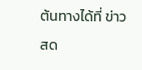ต้นทางได้ที่ ข่าวสด